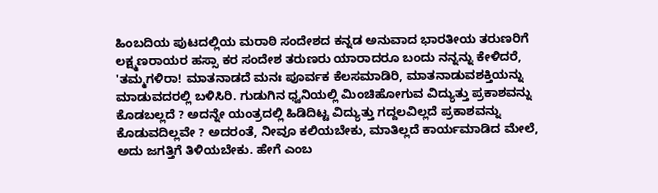ಹಿಂಬದಿಯ ಪುಟದಲ್ಲಿಯ ಮರಾಠಿ ಸಂದೇಶದ ಕನ್ನಡ ಅನುವಾದ ಭಾರತೀಯ ತರುಣರಿಗೆ ಲಕ್ಷ್ಮಣರಾಯರ ಹಸ್ಸಾ ಕರ ಸಂದೇಶ ತರುಣರು ಯಾರಾದರೂ ಬಂದು ನನ್ನನ್ನು ಕೇಳಿದರೆ, 'ತಮ್ಮಗಳಿರಾ! ಮಾತನಾಡದೆ ಮನಃ ಪೂರ್ವಕ ಕೆಲಸಮಾಡಿರಿ, ಮಾತನಾಡುವಶಕ್ತಿಯನ್ನು ಮಾಡುವದರಲ್ಲಿ ಬಳಿಸಿರಿ. ಗುಡುಗಿನ ಧ್ವನಿಯಲ್ಲಿ ಮಿಂಚಿಹೋಗುವ ವಿದ್ಯುತ್ತು ಪ್ರಕಾಶವನ್ನು ಕೊಡಬಲ್ಲದೆ ? ಅದನ್ನೇ ಯಂತ್ರದಲ್ಲಿ ಹಿಡಿದಿಟ್ಟ ವಿದ್ಯುತ್ತು ಗದ್ದಲವಿಲ್ಲದೆ ಪ್ರಕಾಶವನ್ನು ಕೊಡುವದಿಲ್ಲವೇ ? ಅದರಂತೆ, ನೀವೂ ಕಲಿಯಬೇಕು, ಮಾತಿಲ್ಲದೆ ಕಾರ್ಯಮಾಡಿದ ಮೇಲೆ, ಅದು ಜಗತ್ತಿಗೆ ತಿಳಿಯಬೇಕು. ಹೇಗೆ ಎಂಬ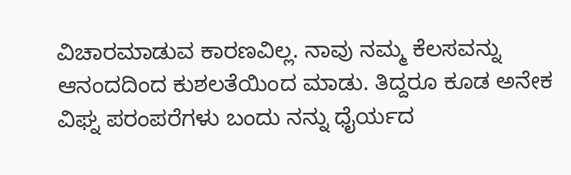ವಿಚಾರಮಾಡುವ ಕಾರಣವಿಲ್ಲ. ನಾವು ನಮ್ಮ ಕೆಲಸವನ್ನು ಆನಂದದಿಂದ ಕುಶಲತೆಯಿಂದ ಮಾಡು. ತಿದ್ದರೂ ಕೂಡ ಅನೇಕ ವಿಘ್ನ ಪರಂಪರೆಗಳು ಬಂದು ನನ್ನು ಧೈರ್ಯದ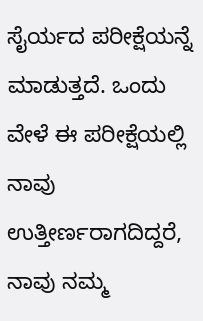ಸೈರ್ಯದ ಪರೀಕ್ಷೆಯನ್ನೆ ಮಾಡುತ್ತದೆ. ಒಂದು ವೇಳೆ ಈ ಪರೀಕ್ಷೆಯಲ್ಲಿ ನಾವು ಉತ್ತೀರ್ಣರಾಗದಿದ್ದರೆ, ನಾವು ನಮ್ಮ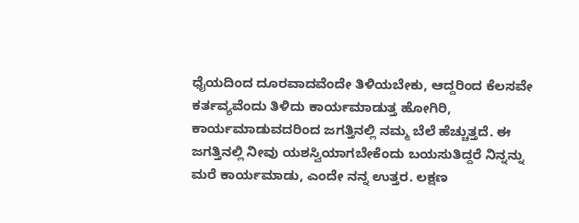ಧೈಯದಿಂದ ದೂರವಾದವೆಂದೇ ತಿಳಿಯಬೇಕು, ಆದ್ದರಿಂದ ಕೆಲಸವೇ ಕರ್ತವ್ಯವೆಂದು ತಿಳಿದು ಕಾರ್ಯಮಾಡುತ್ತ ಹೋಗಿರಿ, ಕಾರ್ಯಮಾಡುವದರಿಂದ ಜಗತ್ತಿನಲ್ಲಿ ನಮ್ಮ ಬೆಲೆ ಹೆಚ್ಚುತ್ತದೆ. ಈ ಜಗತ್ತಿನಲ್ಲಿ ನೀವು ಯಶಸ್ವಿಯಾಗಬೇಕೆಂದು ಬಯಸುತಿದ್ದರೆ ನಿನ್ನನ್ನು ಮರೆ ಕಾರ್ಯಮಾಡು, ಎಂದೇ ನನ್ನ ಉತ್ತರ. ಲಕ್ಷಣ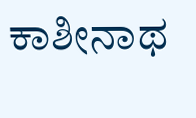ಕಾಶೀನಾಥ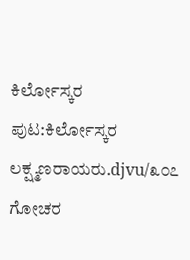ಕಿರ್ಲೋಸ್ಕರ
ಪುಟ:ಕಿರ್ಲೋಸ್ಕರ ಲಕ್ಷ್ಮಣರಾಯರು.djvu/೩೦೭
ಗೋಚರ